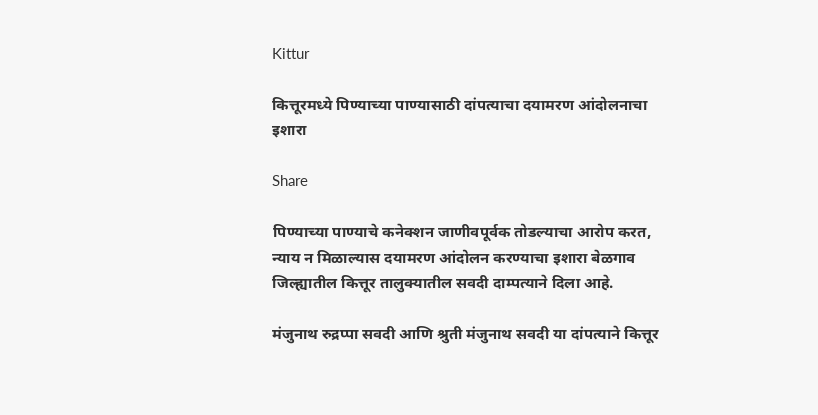Kittur

कित्तूरमध्ये पिण्याच्या पाण्यासाठी दांपत्याचा दयामरण आंदोलनाचा इशारा

Share

पिण्याच्या पाण्याचे कनेक्शन जाणीवपूर्वक तोडल्याचा आरोप करत, न्याय न मिळाल्यास दयामरण आंदोलन करण्याचा इशारा बेळगाव जिल्ह्यातील कित्तूर तालुक्यातील सवदी दाम्पत्याने दिला आहे.

मंजुनाथ रुद्रप्पा सवदी आणि श्रुती मंजुनाथ सवदी या दांपत्याने कित्तूर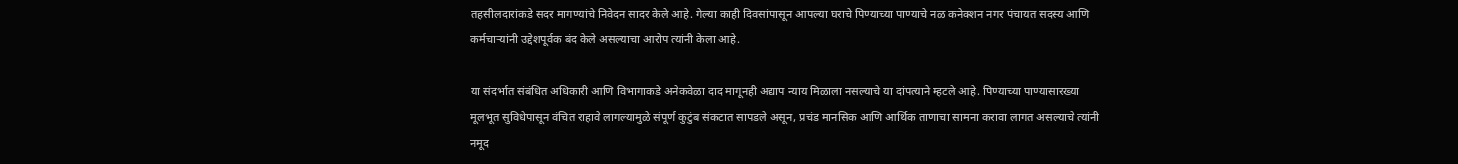तहसीलदारांकडे सदर मागण्यांचे निवेदन सादर केले आहे. गेल्या काही दिवसांपासून आपल्या घराचे पिण्याच्या पाण्याचे नळ कनेक्शन नगर पंचायत सदस्य आणि कर्मचाऱ्यांनी उद्देशपूर्वक बंद केले असल्याचा आरोप त्यांनी केला आहे.

या संदर्भात संबंधित अधिकारी आणि विभागाकडे अनेकवेळा दाद मागूनही अद्याप न्याय मिळाला नसल्याचे या दांपत्याने म्हटले आहे. पिण्याच्या पाण्यासारख्या मूलभूत सुविधेपासून वंचित राहावे लागल्यामुळे संपूर्ण कुटुंब संकटात सापडले असून, प्रचंड मानसिक आणि आर्थिक ताणाचा सामना करावा लागत असल्याचे त्यांनी नमूद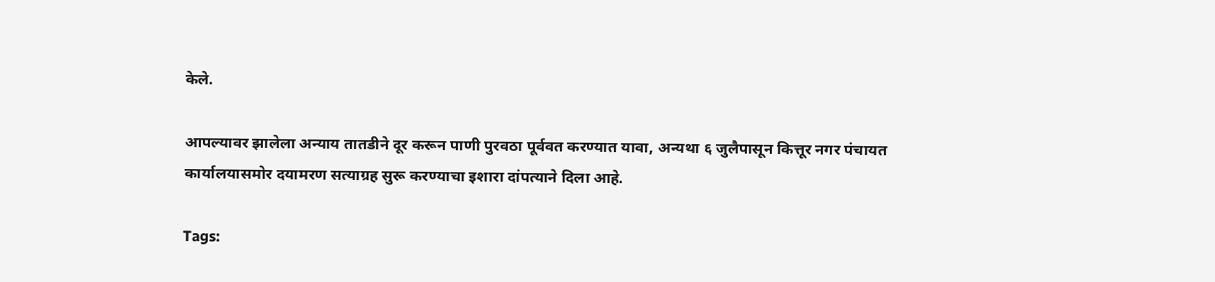केले.

आपल्यावर झालेला अन्याय तातडीने दूर करून पाणी पुरवठा पूर्ववत करण्यात यावा, अन्यथा ६ जुलैपासून कित्तूर नगर पंचायत कार्यालयासमोर दयामरण सत्याग्रह सुरू करण्याचा इशारा दांपत्याने दिला आहे.

Tags: